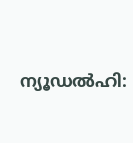ന്യൂഡൽഹി: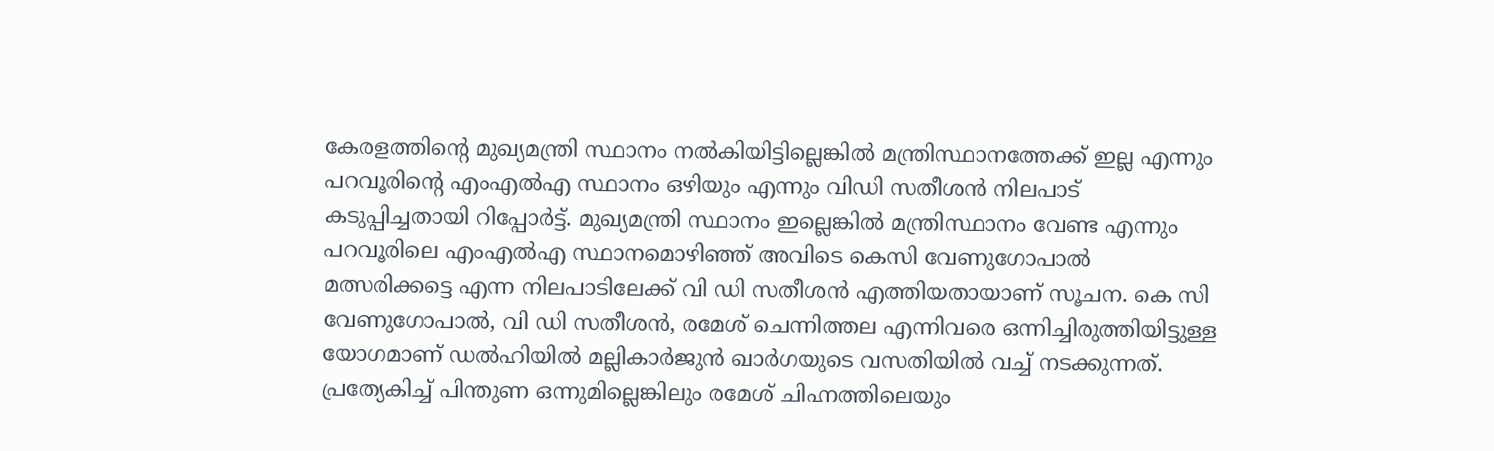കേരളത്തിന്റെ മുഖ്യമന്ത്രി സ്ഥാനം നൽകിയിട്ടില്ലെങ്കിൽ മന്ത്രിസ്ഥാനത്തേക്ക് ഇല്ല എന്നും പറവൂരിന്റെ എംഎൽഎ സ്ഥാനം ഒഴിയും എന്നും വിഡി സതീശൻ നിലപാട് കടുപ്പിച്ചതായി റിപ്പോർട്ട്. മുഖ്യമന്ത്രി സ്ഥാനം ഇല്ലെങ്കിൽ മന്ത്രിസ്ഥാനം വേണ്ട എന്നും പറവൂരിലെ എംഎൽഎ സ്ഥാനമൊഴിഞ്ഞ് അവിടെ കെസി വേണുഗോപാൽ മത്സരിക്കട്ടെ എന്ന നിലപാടിലേക്ക് വി ഡി സതീശൻ എത്തിയതായാണ് സൂചന. കെ സി വേണുഗോപാൽ, വി ഡി സതീശൻ, രമേശ് ചെന്നിത്തല എന്നിവരെ ഒന്നിച്ചിരുത്തിയിട്ടുള്ള യോഗമാണ് ഡൽഹിയിൽ മല്ലികാർജുൻ ഖാർഗയുടെ വസതിയിൽ വച്ച് നടക്കുന്നത്. പ്രത്യേകിച്ച് പിന്തുണ ഒന്നുമില്ലെങ്കിലും രമേശ് ചിഹ്നത്തിലെയും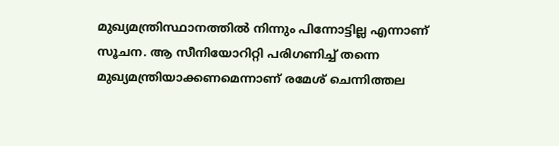മുഖ്യമന്ത്രിസ്ഥാനത്തിൽ നിന്നും പിന്നോട്ടില്ല എന്നാണ് സൂചന. ആ സീനിയോറിറ്റി പരിഗണിച്ച് തന്നെ മുഖ്യമന്ത്രിയാക്കണമെന്നാണ് രമേശ് ചെന്നിത്തല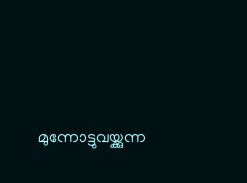മുന്നോട്ടുവയ്ക്കുന്ന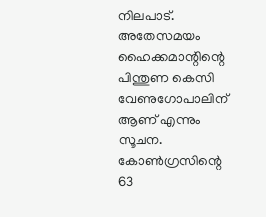നിലപാട്. അതേസമയം ഹൈക്കമാന്റിന്റെ പിന്തുണ കെസി വേണുഗോപാലിന് ആണ് എന്നും സൂചന. കോൺഗ്രസിന്റെ 63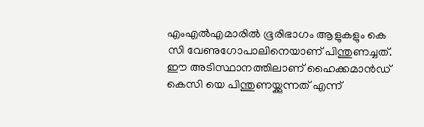എംഎൽഎമാരിൽ ഭൂരിഭാഗം ആളുകളും കെ സി വേണുഗോപാലിനെയാണ് പിന്തുണച്ചത്. ഈ അടിസ്ഥാനത്തിലാണ് ഹൈക്കമാൻഡ് കെസി യെ പിന്തുണയ്ക്കുന്നത് എന്ന്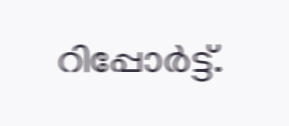റിപ്പോർട്ട്.